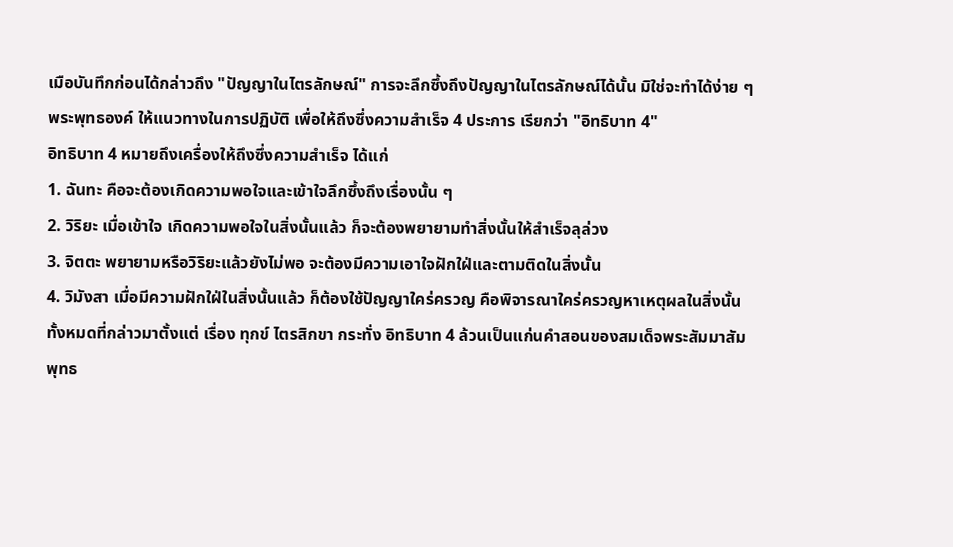เมือบันทึกก่อนได้กล่าวถึง "ปัญญาในไตรลักษณ์" การจะลึกซึ้งถึงปัญญาในไตรลักษณ์ได้นั้น มิใช่จะทำได้ง่าย ๆ พระพุทธองค์ ให้แนวทางในการปฏิบัติ เพื่อให้ถึงซึ่งความสำเร็จ 4 ประการ เรียกว่า "อิทธิบาท 4"
อิทธิบาท 4 หมายถึงเครื่องให้ถึงซึ่งความสำเร็จ ได้แก่
1. ฉันทะ คือจะต้องเกิดความพอใจและเข้าใจลึกซึ้งถึงเรื่องนั้น ๆ
2. วิริยะ เมื่อเข้าใจ เกิดความพอใจในสิ่งนั้นแล้ว ก็จะต้องพยายามทำสิ่งนั้นให้สำเร็จลุล่วง
3. จิตตะ พยายามหรือวิริยะแล้วยังไม่พอ จะต้องมีความเอาใจฝักใฝ่และตามติดในสิ่งนั้น
4. วิมังสา เมื่อมีความฝักใฝ่ในสิ่งนั้นแล้ว ก็ต้องใช้ปัญญาใคร่ครวญ คือพิจารณาใคร่ครวญหาเหตุผลในสิ่งนั้น
ทั้งหมดที่กล่าวมาตั้งแต่ เรื่อง ทุกข์ ไตรสิกขา กระทั่ง อิทธิบาท 4 ล้วนเป็นแก่นคำสอนของสมเด็จพระสัมมาสัมพุทธ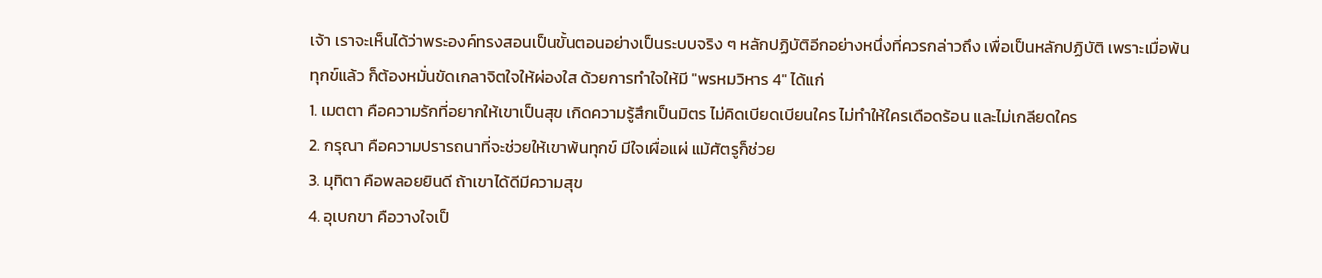เจ้า เราจะเห็นได้ว่าพระองค์ทรงสอนเป็นขั้นตอนอย่างเป็นระบบจริง ๆ หลักปฏิบัติอีกอย่างหนึ่งที่ควรกล่าวถึง เพื่อเป็นหลักปฏิบัติ เพราะเมื่อพ้นทุกข์แล้ว ก็ต้องหมั่นขัดเกลาจิตใจให้ผ่องใส ด้วยการทำใจให้มี "พรหมวิหาร 4" ได้แก่
1. เมตตา คือความรักที่อยากให้เขาเป็นสุข เกิดความรู้สึกเป็นมิตร ไม่คิดเบียดเบียนใคร ไม่ทำให้ใครเดือดร้อน และไม่เกลียดใคร
2. กรุณา คือความปรารถนาที่จะช่วยให้เขาพ้นทุกข์ มีใจเผื่อแผ่ แม้ศัตรูก็ช่วย
3. มุทิตา คือพลอยยินดี ถ้าเขาได้ดีมีความสุข
4. อุเบกขา คือวางใจเป็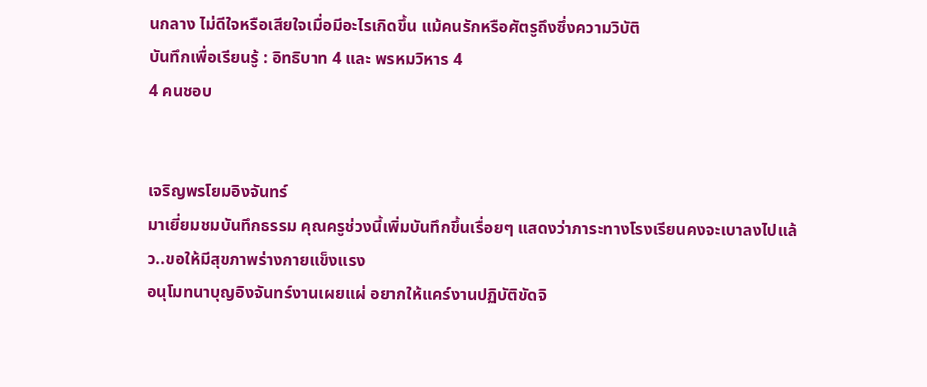นกลาง ไม่ดีใจหรือเสียใจเมื่อมีอะไรเกิดขึ้น แม้คนรักหรือศัตรูถึงซึ่งความวิบัติ
บันทึกเพื่อเรียนรู้ : อิทธิบาท 4 และ พรหมวิหาร 4
4 คนชอบ


เจริญพรโยมอิงจันทร์
มาเยี่ยมชมบันทึกธรรม คุณครูช่วงนี้เพิ่มบันทึกขึ้นเรื่อยๆ แสดงว่าภาระทางโรงเรียนคงจะเบาลงไปแล้ว..ขอให้มีสุขภาพร่างกายแข็งแรง
อนุโมทนาบุญอิงจันทร์งานเผยแผ่ อยากให้แคร์งานปฏิบัติขัดจิ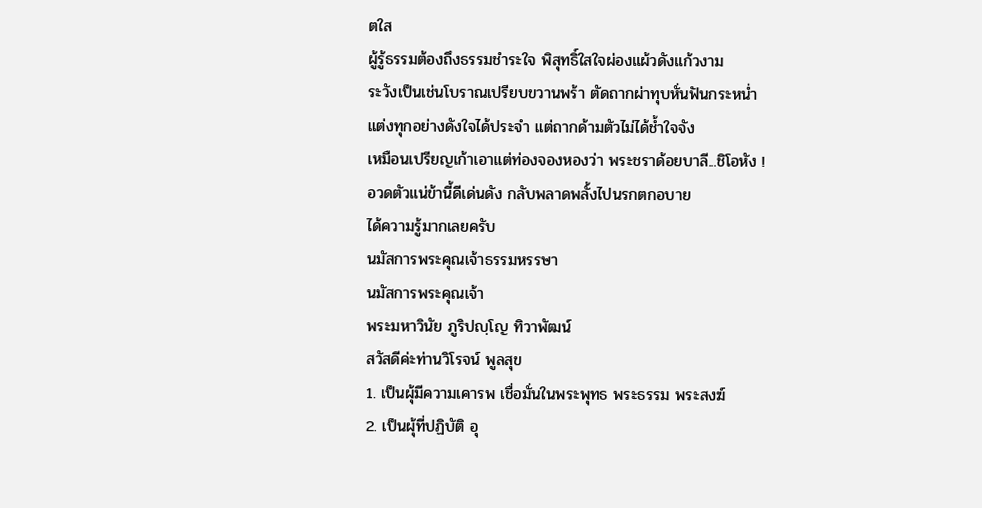ตใส
ผู้รู้ธรรมต้องถึงธรรมชำระใจ พิสุทธิ์ใสใจผ่องแผ้วดังแก้วงาม
ระวังเป็นเช่นโบราณเปรียบขวานพร้า ตัดถากผ่าทุบหั่นฟันกระหน่ำ
แต่งทุกอย่างดังใจได้ประจำ แต่ถากด้ามตัวไม่ได้ช้ำใจจัง
เหมือนเปรียญเก้าเอาแต่ท่องจองหองว่า พระชราด้อยบาลี...ชิโอหัง !
อวดตัวแน่ข้านี้ดีเด่นดัง กลับพลาดพลั้งไปนรกตกอบาย
ได้ความรู้มากเลยครับ
นมัสการพระคุณเจ้าธรรมหรรษา
นมัสการพระคุณเจ้า
พระมหาวินัย ภูริปญฺโญ ทิวาพัฒน์
สวัสดีค่ะท่านวิโรจน์ พูลสุข
1. เป็นผุ้มีความเคารพ เชื่อมั่นในพระพุทธ พระธรรม พระสงฆ์
2. เป็นผุ้ที่ปฏิบัติ อุ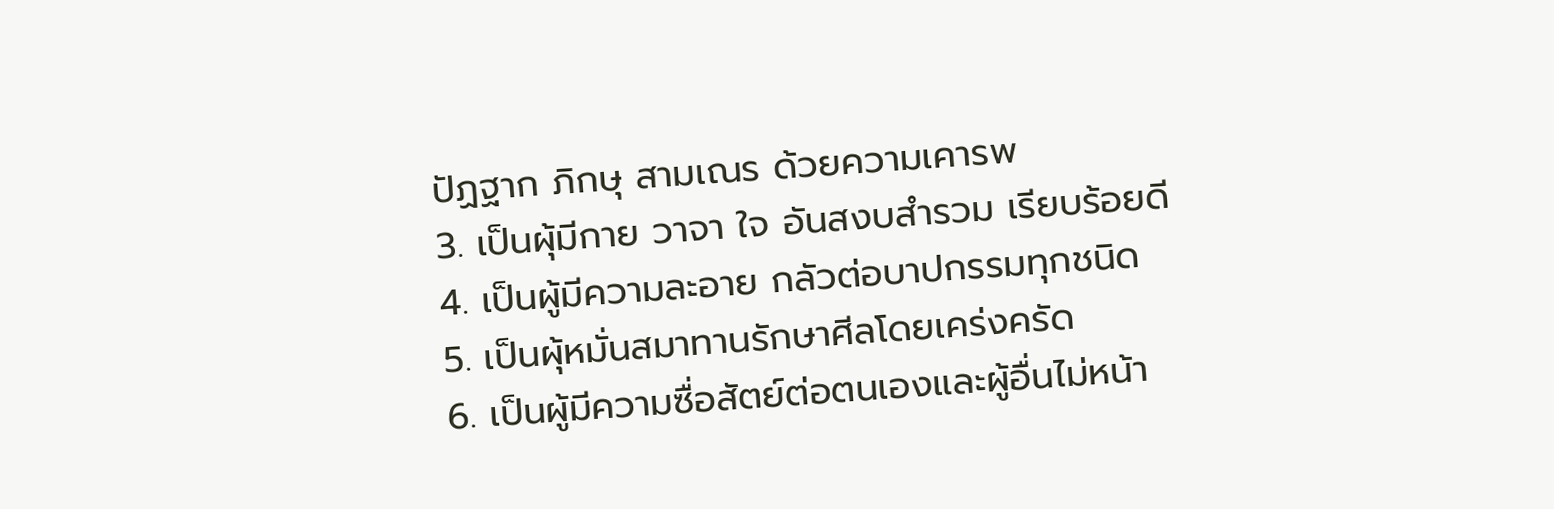ปัฏฐาก ภิกษุ สามเณร ด้วยความเคารพ
3. เป็นผุ้มีกาย วาจา ใจ อันสงบสำรวม เรียบร้อยดี
4. เป็นผู้มีความละอาย กลัวต่อบาปกรรมทุกชนิด
5. เป็นผุ้หมั่นสมาทานรักษาศีลโดยเคร่งครัด
6. เป็นผู้มีความซื่อสัตย์ต่อตนเองและผู้อื่นไม่หน้า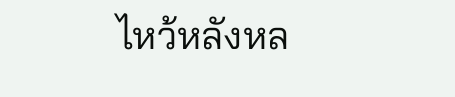ไหว้หลังหล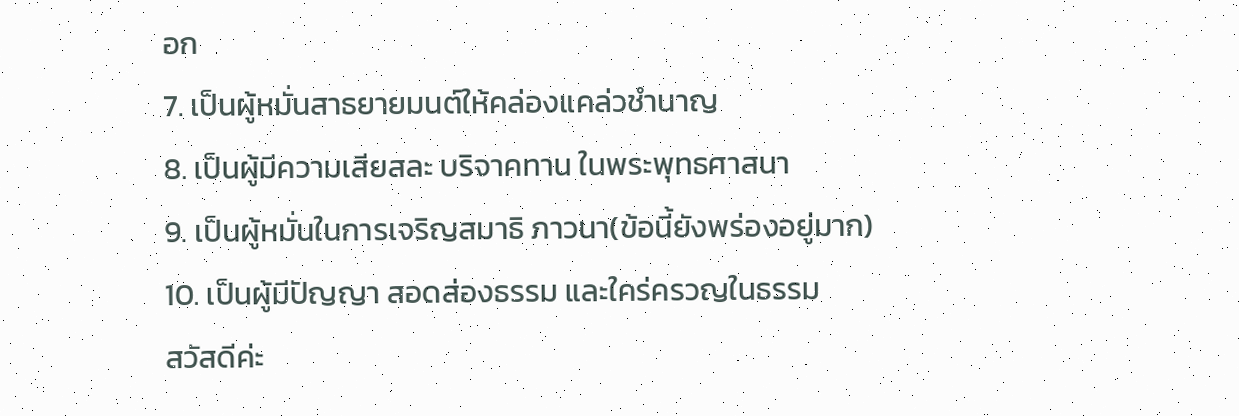อก
7. เป็นผู้หมั่นสาธยายมนต์ให้คล่องแคล่วชำนาญ
8. เป็นผู้มีความเสียสละ บริจาคทาน ในพระพุทธศาสนา
9. เป็นผู้หมั่นในการเจริญสมาธิ ภาวนา(ข้อนี้ยังพร่องอยู่มาก)
10. เป็นผู้มีปัญญา สอดส่องธรรม และใคร่ครวญในธรรม
สวัสดีค่ะ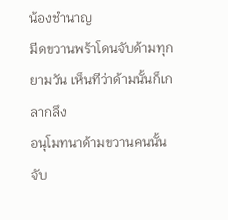น้องชำนาญ
มีดขวานพร้าโดนจับด้ามทุกยามวัน เห็นทีว่าด้ามนั้นก็เกลากลึง
อนุโมทนาด้ามขวานคนนั้นจับ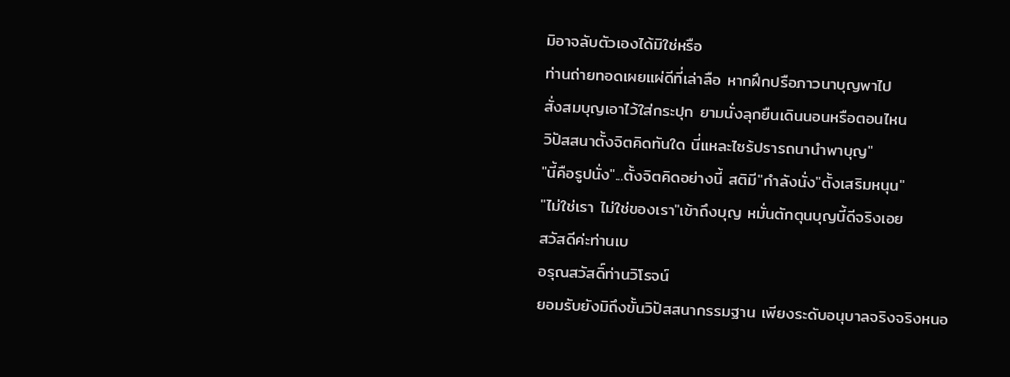มิอาจลับตัวเองได้มิใช่หรือ
ท่านถ่ายทอดเผยแผ่ดีที่เล่าลือ หากฝึกปรือภาวนาบุญพาไป
สั่งสมบุญเอาไว้ใส่กระปุก ยามนั่งลุกยืนเดินนอนหรือตอนไหน
วิปัสสนาตั้งจิตคิดทันใด นี่แหละไซร้ปรารถนานำพาบุญ"
"นี้คือรูปนั่ง"...ตั้งจิตคิดอย่างนี้ สติมี"กำลังนั่ง"ตั้งเสริมหนุน"
"ไม่ใช่เรา ไม่ใช่ของเรา"เข้าถึงบุญ หมั่นตักตุนบุญนี้ดีจริงเอย
สวัสดีค่ะท่านเบ
อรุณสวัสดิ์ท่านวิโรจน์
ยอมรับยังมิถึงขั้นวิปัสสนากรรมฐาน เพียงระดับอนุบาลจริงจริงหนอ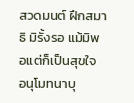สวดมนต์ ฝึกสมาธิ มิรั้งรอ แม้มิพอแต่ก็เป็นสุขใจ
อนุโมทนาบุ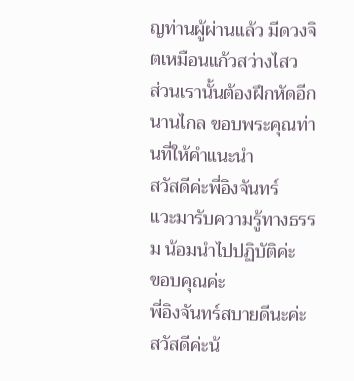ญท่านผู้ผ่านแล้ว มีดวงจิตเหมือนแก้วสว่างไสว
ส่วนเรานั้นต้องฝึกหัดอีกนานไกล ขอบพระคุณท่านที่ให้คำแนะนำ
สวัสดีค่ะพี่อิงจันทร์
แวะมารับความรู้ทางธรรม น้อมนำไปปฏิบัติค่ะ
ขอบคุณค่ะ
พี่อิงจันทร์สบายดีนะค่ะ
สวัสดีค่ะน้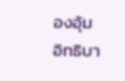องอุ้ม
อิทธิบา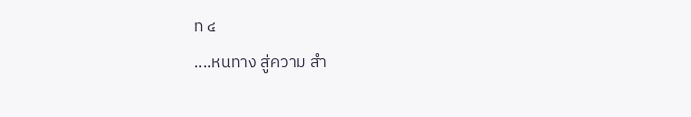ท ๔
....หนทาง สู่ความ สำ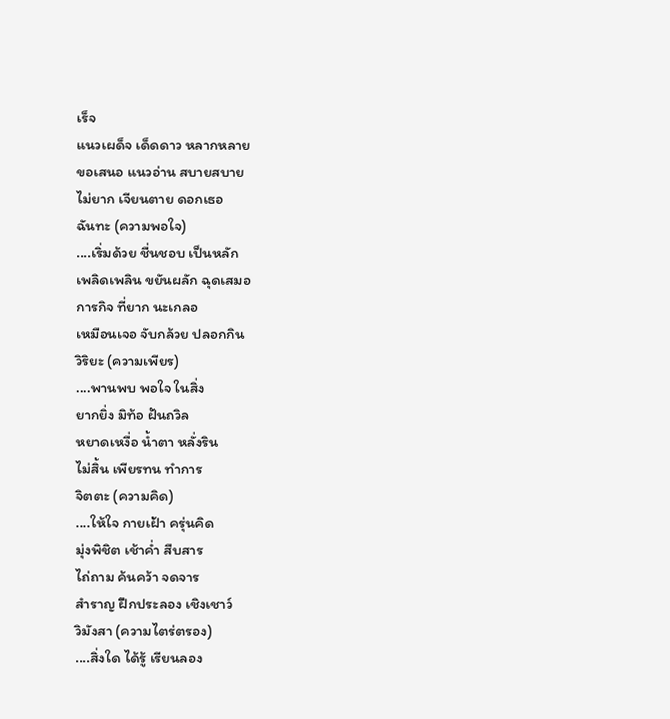เร็จ
แนวเผด็จ เด็ดดาว หลากหลาย
ขอเสนอ แนวอ่าน สบายสบาย
ไม่ยาก เจียนตาย ดอกเธอ
ฉันทะ (ความพอใจ)
....เริ่มด้วย ชื่นชอบ เป็นหลัก
เพลิดเพลิน ขยันผลัก ฉุดเสมอ
การกิจ ที่ยาก นะเกลอ
เหมือนเจอ จับกล้วย ปลอกกิน
วิริยะ (ความเพียร)
....พานพบ พอใจ ในสิ่ง
ยากยิ่ง มิท้อ ฝันถวิล
หยาดเหงื่อ น้ำตา หลั่งริน
ไม่สิ้น เพียรทน ทำการ
จิตตะ (ความคิด)
....ให้ใจ กายเฝ้า ครุ่นคิด
มุ่งพิชิต เช้าค่ำ สืบสาร
ไถ่ถาม ค้นคว้า จดจาร
สำราญ ฝึกประลอง เชิงเชาว์
วิมังสา (ความไตร่ตรอง)
....สิ่งใด ได้รู้ เรียนลอง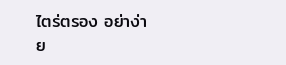ไตร่ตรอง อย่าง่าย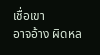เชื่อเขา
อาจอ้าง ผิดหล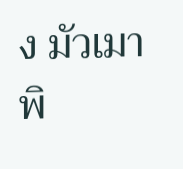ง มัวเมา
พิ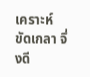เคราะห์ ขัดเกลา จึ่งดี